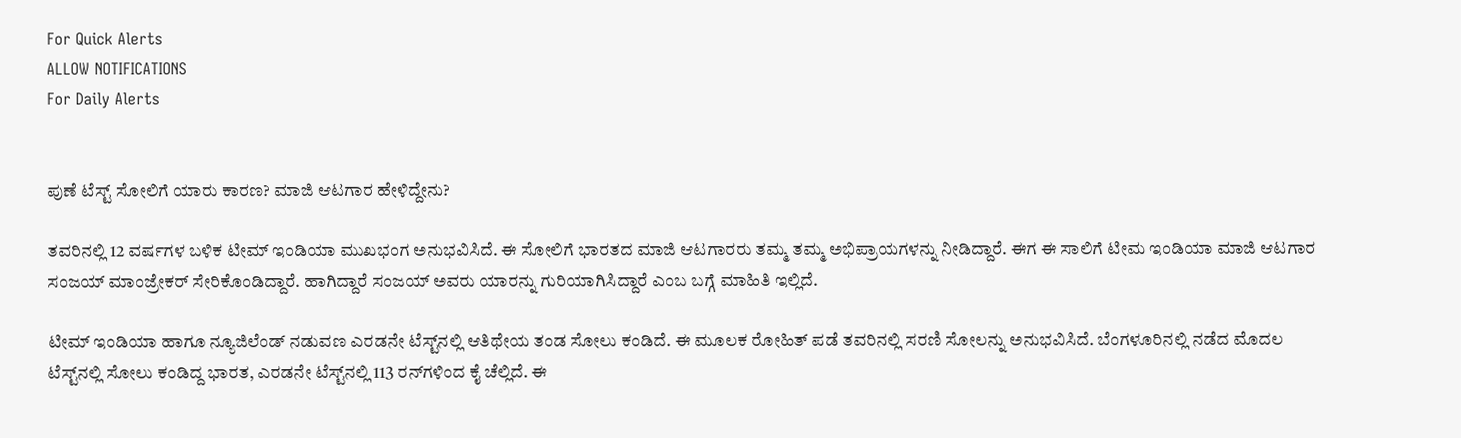For Quick Alerts
ALLOW NOTIFICATIONS
For Daily Alerts


ಪುಣೆ ಟೆಸ್ಟ್‌ ಸೋಲಿಗೆ ಯಾರು ಕಾರಣ? ಮಾಜಿ ಆಟಗಾರ ಹೇಳಿದ್ದೇನು?

ತವರಿನಲ್ಲಿ 12 ವರ್ಷಗಳ ಬಳಿಕ ಟೀಮ್ ಇಂಡಿಯಾ ಮುಖಭಂಗ ಅನುಭವಿಸಿದೆ. ಈ ಸೋಲಿಗೆ ಭಾರತದ ಮಾಜಿ ಆಟಗಾರರು ತಮ್ಮ ತಮ್ಮ ಅಭಿಪ್ರಾಯಗಳನ್ನು ನೀಡಿದ್ದಾರೆ. ಈಗ ಈ ಸಾಲಿಗೆ ಟೀಮ ಇಂಡಿಯಾ ಮಾಜಿ ಆಟಗಾರ ಸಂಜಯ್ ಮಾಂಜ್ರೇಕರ್‌ ಸೇರಿಕೊಂಡಿದ್ದಾರೆ. ಹಾಗಿದ್ದಾರೆ ಸಂಜಯ್‌ ಅವರು ಯಾರನ್ನು ಗುರಿಯಾಗಿಸಿದ್ದಾರೆ ಎಂಬ ಬಗ್ಗೆ ಮಾಹಿತಿ ಇಲ್ಲಿದೆ.

ಟೀಮ್ ಇಂಡಿಯಾ ಹಾಗೂ ನ್ಯೂಜಿಲೆಂಡ್ ನಡುವಣ ಎರಡನೇ ಟೆಸ್ಟ್‌ನಲ್ಲಿ ಆತಿಥೇಯ ತಂಡ ಸೋಲು ಕಂಡಿದೆ. ಈ ಮೂಲಕ ರೋಹಿತ್ ಪಡೆ ತವರಿನಲ್ಲಿ ಸರಣಿ ಸೋಲನ್ನು ಅನುಭವಿಸಿದೆ. ಬೆಂಗಳೂರಿನಲ್ಲಿ ನಡೆದ ಮೊದಲ ಟೆಸ್ಟ್‌ನಲ್ಲಿ ಸೋಲು ಕಂಡಿದ್ದ ಭಾರತ, ಎರಡನೇ ಟೆಸ್ಟ್‌ನಲ್ಲಿ 113 ರನ್‌ಗಳಿಂದ ಕೈ ಚೆಲ್ಲಿದೆ. ಈ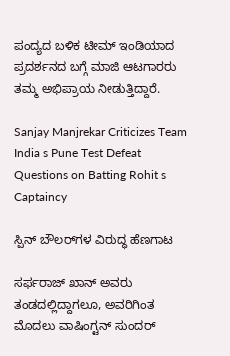ಪಂದ್ಯದ ಬಳಿಕ ಟೀಮ್ ಇಂಡಿಯಾದ ಪ್ರದರ್ಶನದ ಬಗ್ಗೆ ಮಾಜಿ ಆಟಗಾರರು ತಮ್ಮ ಅಭಿಪ್ರಾಯ ನೀಡುತ್ತಿದ್ದಾರೆ.

Sanjay Manjrekar Criticizes Team India s Pune Test Defeat Questions on Batting Rohit s Captaincy

ಸ್ಪಿನ್ ಬೌಲರ್‌ಗಳ ವಿರುದ್ಧ ಹೆಣಗಾಟ

ಸರ್ಫರಾಜ್‌ ಖಾನ್‌ ಅವರು ತಂಡದಲ್ಲಿದ್ದಾಗಲೂ, ಅವರಿಗಿಂತ ಮೊದಲು ವಾಷಿಂಗ್ಟನ್‌ ಸುಂದರ್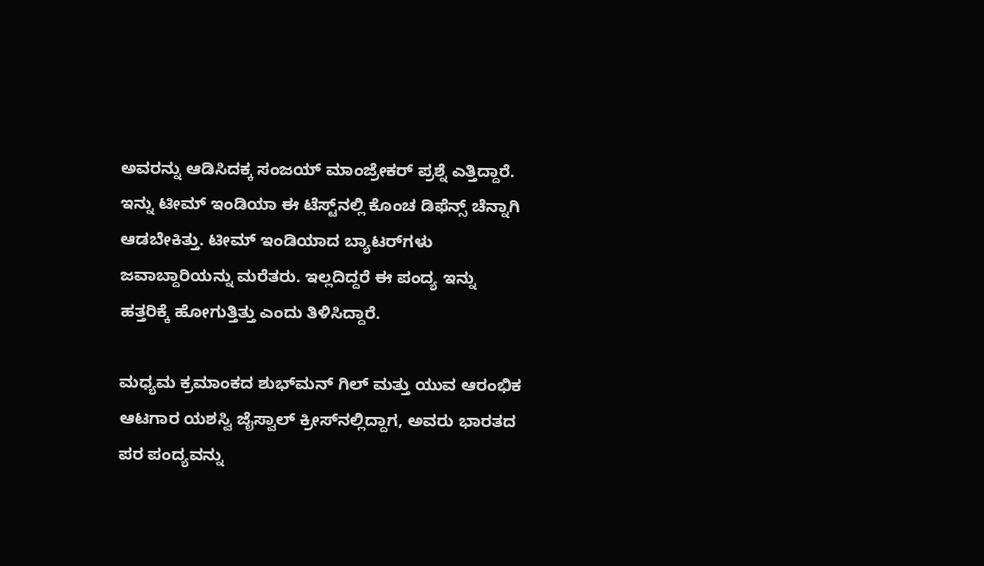ಅವರನ್ನು ಆಡಿಸಿದಕ್ಕ ಸಂಜಯ್ ಮಾಂಜ್ರೇಕರ್‌ ಪ್ರಶ್ನೆ ಎತ್ತಿದ್ದಾರೆ. ಇನ್ನು ಟೀಮ್ ಇಂಡಿಯಾ ಈ ಟೆಸ್ಟ್‌ನಲ್ಲಿ ಕೊಂಚ ಡಿಫೆನ್ಸ್‌ ಚೆನ್ನಾಗಿ ಆಡಬೇಕಿತ್ತು. ಟೀಮ್ ಇಂಡಿಯಾದ ಬ್ಯಾಟರ್‌ಗಳು ಜವಾಬ್ದಾರಿಯನ್ನು ಮರೆತರು. ಇಲ್ಲದಿದ್ದರೆ ಈ ಪಂದ್ಯ ಇನ್ನು ಹತ್ತರಿಕ್ಕೆ ಹೋಗುತ್ತಿತ್ತು ಎಂದು ತಿಳಿಸಿದ್ದಾರೆ.

ಮಧ್ಯಮ ಕ್ರಮಾಂಕದ ಶುಭ್‌ಮನ್ ಗಿಲ್ ಮತ್ತು ಯುವ ಆರಂಭಿಕ ಆಟಗಾರ ಯಶಸ್ವಿ ಜೈಸ್ವಾಲ್ ಕ್ರೀಸ್‌ನಲ್ಲಿದ್ದಾಗ, ಅವರು ಭಾರತದ ಪರ ಪಂದ್ಯವನ್ನು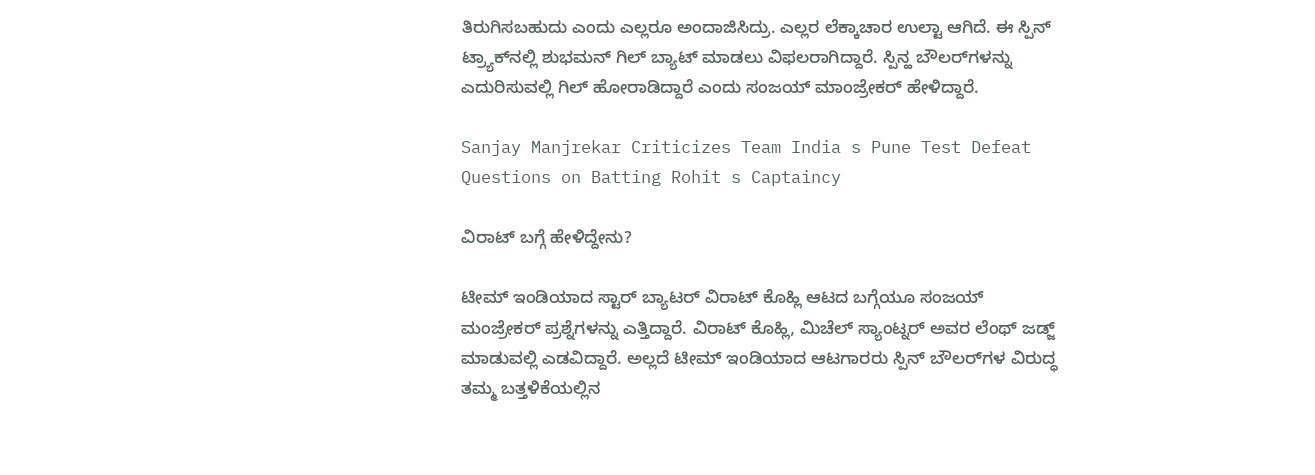ತಿರುಗಿಸಬಹುದು ಎಂದು ಎಲ್ಲರೂ ಅಂದಾಜಿಸಿದ್ರು. ಎಲ್ಲರ ಲೆಕ್ಕಾಚಾರ ಉಲ್ಟಾ ಆಗಿದೆ. ಈ ಸ್ಪಿನ್ ಟ್ರ್ಯಾಕ್‌ನಲ್ಲಿ ಶುಭಮನ್‌ ಗಿಲ್‌ ಬ್ಯಾಟ್ ಮಾಡಲು ವಿಫಲರಾಗಿದ್ದಾರೆ. ಸ್ಪಿನ್ಹ ಬೌಲರ್‌ಗಳನ್ನು ಎದುರಿಸುವಲ್ಲಿ ಗಿಲ್ ಹೋರಾಡಿದ್ದಾರೆ ಎಂದು ಸಂಜಯ್ ಮಾಂಜ್ರೇಕರ್ ಹೇಳಿದ್ದಾರೆ.

Sanjay Manjrekar Criticizes Team India s Pune Test Defeat Questions on Batting Rohit s Captaincy

ವಿರಾಟ್‌ ಬಗ್ಗೆ ಹೇಳಿದ್ದೇನು?

ಟೀಮ್ ಇಂಡಿಯಾದ ಸ್ಟಾರ್ ಬ್ಯಾಟರ್‌ ವಿರಾಟ್‌ ಕೊಹ್ಲಿ ಆಟದ ಬಗ್ಗೆಯೂ ಸಂಜಯ್ ಮಂಜ್ರೇಕರ್ ಪ್ರಶ್ನೆಗಳನ್ನು ಎತ್ತಿದ್ದಾರೆ. ವಿರಾಟ್ ಕೊಹ್ಲಿ, ಮಿಚೆಲ್‌ ಸ್ಯಾಂಟ್ನರ್ ಅವರ ಲೆಂಥ್ ಜಡ್ಜ್ ಮಾಡುವಲ್ಲಿ ಎಡವಿದ್ದಾರೆ. ಅಲ್ಲದೆ ಟೀಮ್ ಇಂಡಿಯಾದ ಆಟಗಾರರು ಸ್ಪಿನ್ ಬೌಲರ್‌ಗಳ ವಿರುದ್ಧ ತಮ್ಮ ಬತ್ತಳಿಕೆಯಲ್ಲಿನ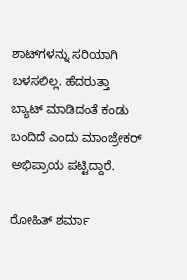ಶಾಟ್‌ಗಳನ್ನು ಸರಿಯಾಗಿ ಬಳಸಲಿಲ್ಲ. ಹೆದರುತ್ತಾ ಬ್ಯಾಟ್ ಮಾಡಿದಂತೆ ಕಂಡು ಬಂದಿದೆ ಎಂದು ಮಾಂಜ್ರೇಕರ್ ಅಭಿಪ್ರಾಯ ಪಟ್ಟಿದ್ದಾರೆ.

ರೋಹಿತ್ ಶರ್ಮಾ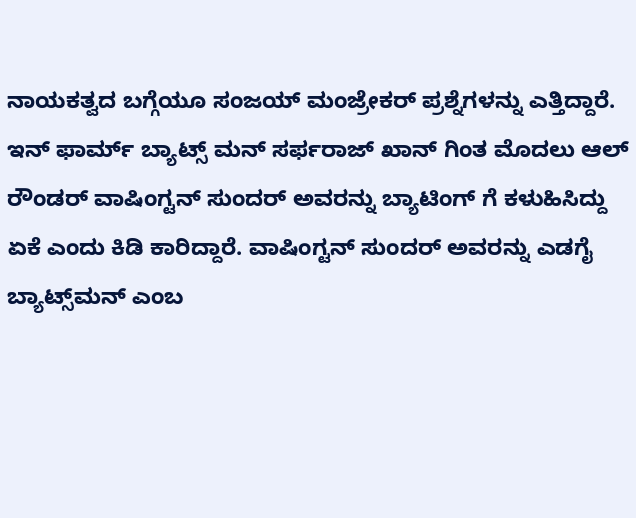ನಾಯಕತ್ವದ ಬಗ್ಗೆಯೂ ಸಂಜಯ್ ಮಂಜ್ರೇಕರ್ ಪ್ರಶ್ನೆಗಳನ್ನು ಎತ್ತಿದ್ದಾರೆ. ಇನ್ ಫಾರ್ಮ್ ಬ್ಯಾಟ್ಸ್ ಮನ್ ಸರ್ಫರಾಜ್ ಖಾನ್ ಗಿಂತ ಮೊದಲು ಆಲ್ ರೌಂಡರ್ ವಾಷಿಂಗ್ಟನ್ ಸುಂದರ್ ಅವರನ್ನು ಬ್ಯಾಟಿಂಗ್ ಗೆ ಕಳುಹಿಸಿದ್ದು ಏಕೆ ಎಂದು ಕಿಡಿ ಕಾರಿದ್ದಾರೆ. ವಾಷಿಂಗ್ಟನ್ ಸುಂದರ್ ಅವರನ್ನು ಎಡಗೈ ಬ್ಯಾಟ್ಸ್‌ಮನ್ ಎಂಬ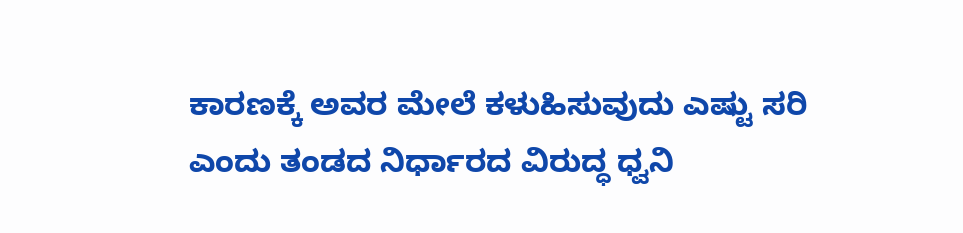ಕಾರಣಕ್ಕೆ ಅವರ ಮೇಲೆ ಕಳುಹಿಸುವುದು ಎಷ್ಟು ಸರಿ ಎಂದು ತಂಡದ ನಿರ್ಧಾರದ ವಿರುದ್ಧ ಧ್ವನಿ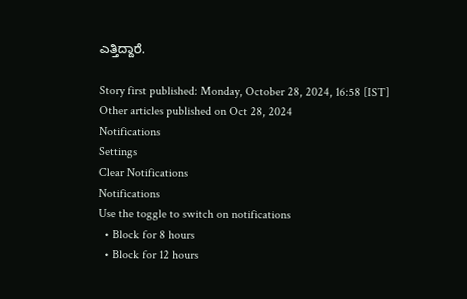ಎತ್ತಿದ್ದಾರೆ.

Story first published: Monday, October 28, 2024, 16:58 [IST]
Other articles published on Oct 28, 2024
Notifications
Settings
Clear Notifications
Notifications
Use the toggle to switch on notifications
  • Block for 8 hours
  • Block for 12 hours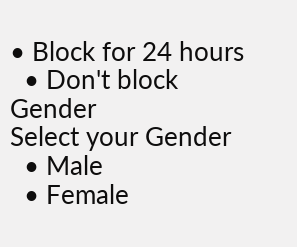• Block for 24 hours
  • Don't block
Gender
Select your Gender
  • Male
  • Female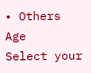• Others
Age
Select your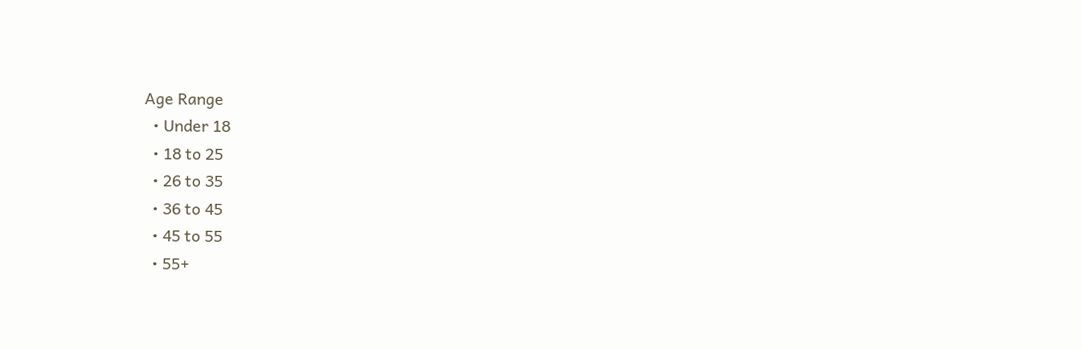Age Range
  • Under 18
  • 18 to 25
  • 26 to 35
  • 36 to 45
  • 45 to 55
  • 55+